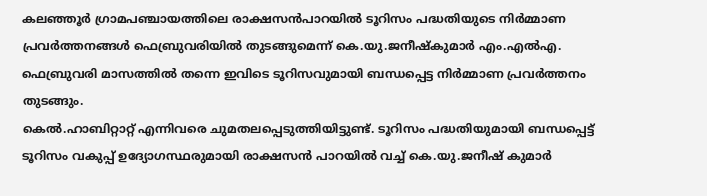കലഞ്ഞൂർ ഗ്രാമപഞ്ചായത്തിലെ രാക്ഷസൻപാറയിൽ ടൂറിസം പദ്ധതിയുടെ നിർമ്മാണ പ്രവർത്തനങ്ങൾ ഫെബ്രുവരിയിൽ തുടങ്ങുമെന്ന് കെ.യു.ജനീഷ്കുമാർ എം.എൽഎ. ഫെബ്രുവരി മാസത്തിൽ തന്നെ ഇവിടെ ടൂറിസവുമായി ബന്ധപ്പെട്ട നിർമ്മാണ പ്രവർത്തനം തുടങ്ങും.
കെൽ.ഹാബിറ്റാറ്റ് എന്നിവരെ ചുമതലപ്പെടുത്തിയിട്ടുണ്ട്. ടൂറിസം പദ്ധതിയുമായി ബന്ധപ്പെട്ട് ടൂറിസം വകുപ്പ് ഉദ്യോഗസ്ഥരുമായി രാക്ഷസൻ പാറയിൽ വച്ച് കെ.യു.ജനീഷ് കുമാർ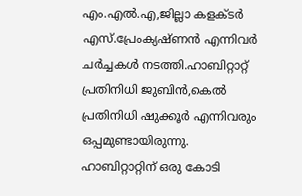എം.എൽ.എ,ജില്ലാ കളക്ടർ എസ്.പ്രേംക്യഷ്ണൻ എന്നിവർ ചർച്ചകൾ നടത്തി.ഹാബിറ്റാറ്റ് പ്രതിനിധി ജുബിൻ,കെൽ പ്രതിനിധി ഷുക്കൂർ എന്നിവരും ഒപ്പമുണ്ടായിരുന്നു.
ഹാബിറ്റാറ്റിന് ഒരു കോടി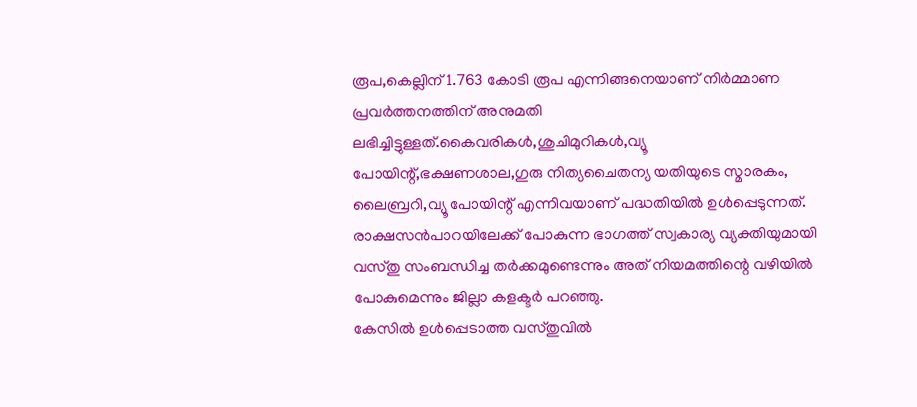രൂപ,കെല്ലിന് 1.763 കോടി രൂപ എന്നിങ്ങനെയാണ് നിർമ്മാണ പ്രവർത്തനത്തിന് അനുമതി ലഭിച്ചിട്ടുള്ളത്.കൈവരികൾ,ശുചിമുറികൾ,വ്യൂ പോയിന്റ്,ഭക്ഷണശാല,ഗുരു നിത്യചൈതന്യ യതിയുടെ സ്മാരകം, ലൈബ്രറി,വ്യൂ പോയിന്റ് എന്നിവയാണ് പദ്ധതിയിൽ ഉൾപ്പെടുന്നത്. രാക്ഷസൻപാറയിലേക്ക് പോകുന്ന ഭാഗത്ത് സ്വകാര്യ വ്യക്തിയുമായി വസ്തു സംബന്ധിച്ച തർക്കമുണ്ടെന്നും അത് നിയമത്തിന്റെ വഴിയിൽ പോകുമെന്നും ജില്ലാ കളക്ടർ പറഞ്ഞു.
കേസിൽ ഉൾപ്പെടാത്ത വസ്തുവിൽ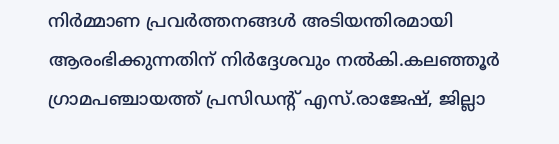നിർമ്മാണ പ്രവർത്തനങ്ങൾ അടിയന്തിരമായി ആരംഭിക്കുന്നതിന് നിർദ്ദേശവും നൽകി.കലഞ്ഞൂർ ഗ്രാമപഞ്ചായത്ത് പ്രസിഡന്റ് എസ്.രാജേഷ്, ജില്ലാ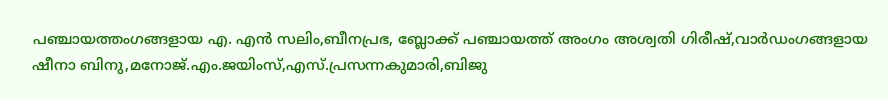പഞ്ചായത്തംഗങ്ങളായ എ. എൻ സലിം,ബീനപ്രഭ, ബ്ലോക്ക് പഞ്ചായത്ത് അംഗം അശ്വതി ഗിരീഷ്,വാർഡംഗങ്ങളായ ഷീനാ ബിനു,മനോജ്.എം.ജയിംസ്,എസ്.പ്രസന്നകുമാരി,ബിജു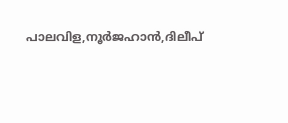പാലവിള,നൂർജഹാൻ,ദിലീപ്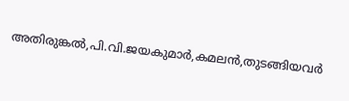അതിരുങ്കൽ,പി.വി.ജയകുമാർ,കമലൻ,തുടങ്ങിയവർ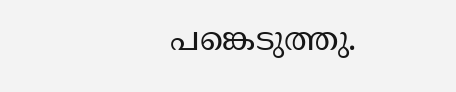പങ്കെടുത്തു.